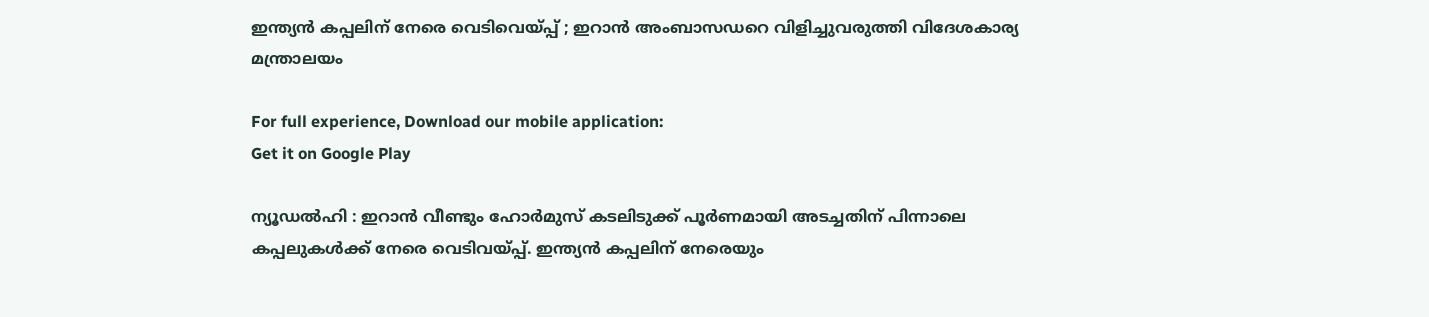ഇന്ത്യൻ കപ്പലിന് നേരെ വെടിവെയ്പ്പ് ; ഇറാൻ അംബാസഡറെ വിളിച്ചുവരുത്തി വിദേശകാര്യ മന്ത്രാലയം

For full experience, Download our mobile application:
Get it on Google Play

ന്യൂഡൽഹി : ഇറാൻ വീണ്ടും ഹോർമുസ് കടലിടുക്ക് പൂർണമായി അടച്ചതിന് പിന്നാലെ കപ്പലുകൾക്ക് നേരെ വെടിവയ്പ്പ്. ഇന്ത്യൻ കപ്പലിന് നേരെയും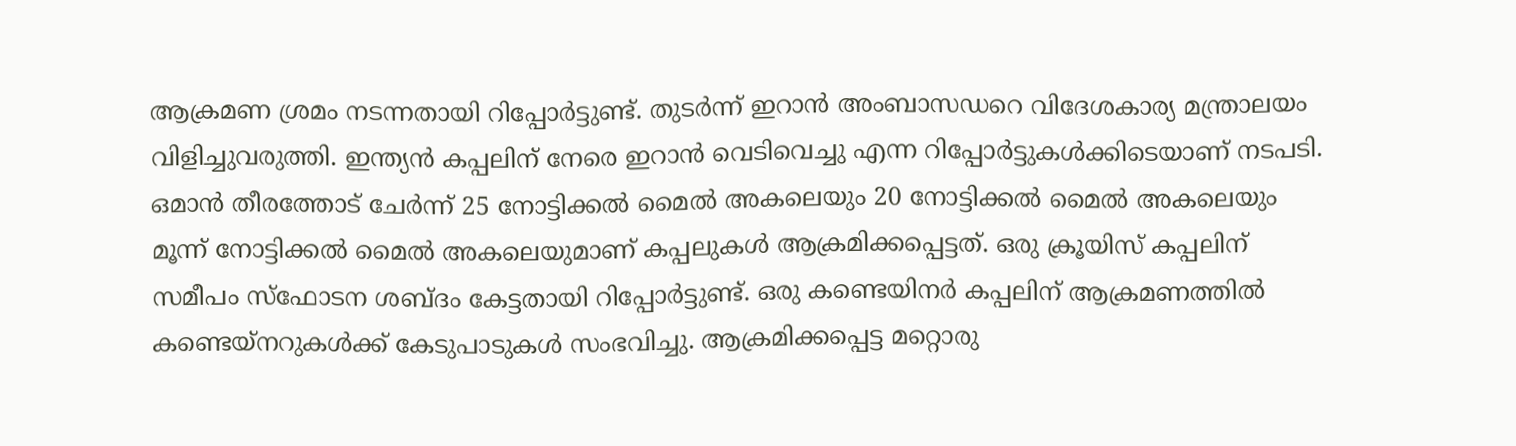ആക്രമണ ശ്രമം നടന്നതായി റിപ്പോർട്ടുണ്ട്. തുടർന്ന് ഇറാൻ അംബാസഡറെ വിദേശകാര്യ മന്ത്രാലയം വിളിച്ചുവരുത്തി. ഇന്ത്യൻ കപ്പലിന് നേരെ ഇറാൻ വെടിവെച്ചു എന്ന റിപ്പോർട്ടുകൾക്കിടെയാണ് നടപടി. ഒമാൻ തീരത്തോട് ചേർന്ന് 25 നോട്ടിക്കൽ മൈൽ അകലെയും 20 നോട്ടിക്കൽ മൈൽ അകലെയും മൂന്ന് നോട്ടിക്കൽ മൈൽ അകലെയുമാണ് കപ്പലുകൾ ആക്രമിക്കപ്പെട്ടത്. ഒരു ക്രൂയിസ് കപ്പലിന് സമീപം സ്ഫോടന ശബ്ദം കേട്ടതായി റിപ്പോർട്ടുണ്ട്. ഒരു കണ്ടെയിനർ കപ്പലിന് ആക്രമണത്തിൽ കണ്ടെയ്നറുകൾക്ക് കേടുപാടുകൾ സംഭവിച്ചു. ആക്രമിക്കപ്പെട്ട മറ്റൊരു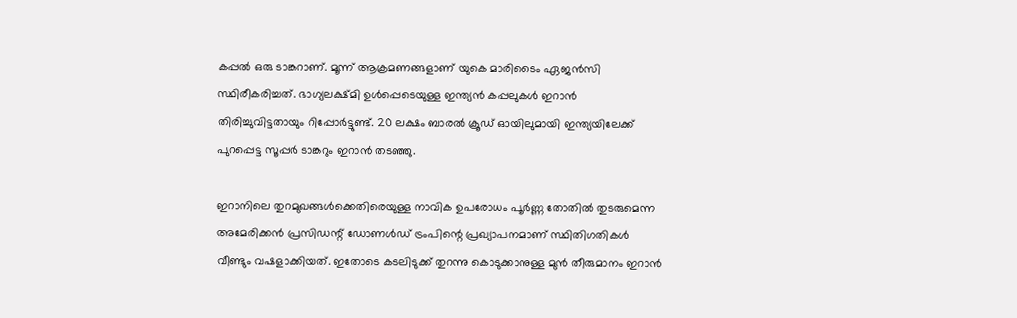കപ്പൽ ഒരു ടാങ്കറാണ്. മൂന്ന് ആക്രമണങ്ങളാണ് യുകെ മാരിടൈം ഏജൻസി സ്ഥിരീകരിച്ചത്. ഭാഗ്യലക്ഷ്മി ഉൾപ്പെടെയുള്ള ഇന്ത്യൻ കപ്പലുകൾ ഇറാൻ തിരിച്ചുവിട്ടതായും റിപ്പോർട്ടുണ്ട്. 20 ലക്ഷം ബാരൽ ക്രൂഡ് ഓയിലുമായി ഇന്ത്യയിലേക്ക് പുറപ്പെട്ട സൂപ്പർ ടാങ്കറും ഇറാൻ തടഞ്ഞു.

ഇറാനിലെ തുറമുഖങ്ങൾക്കെതിരെയുള്ള നാവിക ഉപരോധം പൂർണ്ണ തോതിൽ തുടരുമെന്ന അമേരിക്കൻ പ്രസിഡന്റ് ഡോണൾഡ് ട്രംപിന്റെ പ്രഖ്യാപനമാണ് സ്ഥിതിഗതികൾ വീണ്ടും വഷളാക്കിയത്. ഇതോടെ കടലിടുക്ക് തുറന്നു കൊടുക്കാനുള്ള മുൻ തീരുമാനം ഇറാൻ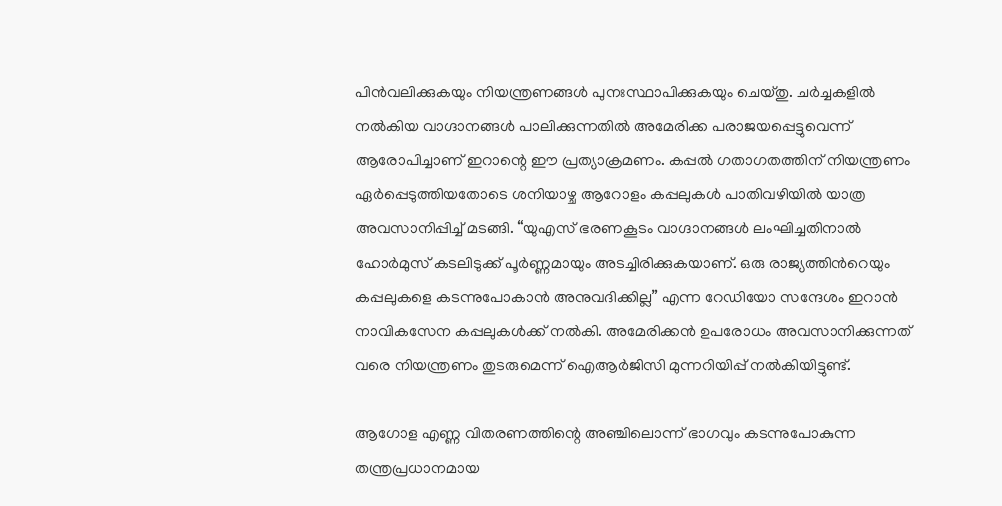പിൻവലിക്കുകയും നിയന്ത്രണങ്ങൾ പുനഃസ്ഥാപിക്കുകയും ചെയ്തു. ചർച്ചകളിൽ നൽകിയ വാഗ്ദാനങ്ങൾ പാലിക്കുന്നതിൽ അമേരിക്ക പരാജയപ്പെട്ടുവെന്ന് ആരോപിച്ചാണ് ഇറാന്റെ ഈ പ്രത്യാക്രമണം. കപ്പൽ ഗതാഗതത്തിന് നിയന്ത്രണം ഏർപ്പെടുത്തിയതോടെ ശനിയാഴ്ച ആറോളം കപ്പലുകൾ പാതിവഴിയിൽ യാത്ര അവസാനിപ്പിച്ച് മടങ്ങി. “യുഎസ് ഭരണകൂടം വാഗ്ദാനങ്ങൾ ലംഘിച്ചതിനാൽ ഹോർമുസ് കടലിടുക്ക് പൂർണ്ണമായും അടച്ചിരിക്കുകയാണ്. ഒരു രാജ്യത്തിന്‍റെയും കപ്പലുകളെ കടന്നുപോകാൻ അനുവദിക്കില്ല” എന്ന റേഡിയോ സന്ദേശം ഇറാൻ നാവികസേന കപ്പലുകൾക്ക് നൽകി. അമേരിക്കൻ ഉപരോധം അവസാനിക്കുന്നത് വരെ നിയന്ത്രണം തുടരുമെന്ന് ഐആർജിസി മുന്നറിയിപ്പ് നൽകിയിട്ടുണ്ട്.

ആഗോള എണ്ണ വിതരണത്തിന്റെ അഞ്ചിലൊന്ന് ഭാഗവും കടന്നുപോകുന്ന തന്ത്രപ്രധാനമായ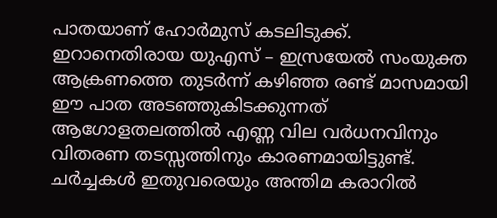പാതയാണ് ഹോർമുസ് കടലിടുക്ക്. ഇറാനെതിരായ യുഎസ് – ഇസ്രയേൽ സംയുക്ത ആക്രണത്തെ തുടർന്ന് കഴിഞ്ഞ രണ്ട് മാസമായി ഈ പാത അടഞ്ഞുകിടക്കുന്നത് ആഗോളതലത്തിൽ എണ്ണ വില വർധനവിനും വിതരണ തടസ്സത്തിനും കാരണമായിട്ടുണ്ട്. ചർച്ചകൾ ഇതുവരെയും അന്തിമ കരാറിൽ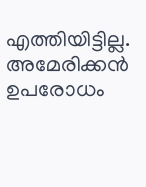എത്തിയിട്ടില്ല. അമേരിക്കൻ ഉപരോധം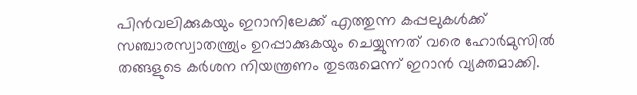പിൻവലിക്കുകയും ഇറാനിലേക്ക് എത്തുന്ന കപ്പലുകൾക്ക് സഞ്ചാരസ്വാതന്ത്ര്യം ഉറപ്പാക്കുകയും ചെയ്യുന്നത് വരെ ഹോർമുസിൽ തങ്ങളുടെ കർശന നിയന്ത്രണം തുടരുമെന്ന് ഇറാൻ വ്യക്തമാക്കി.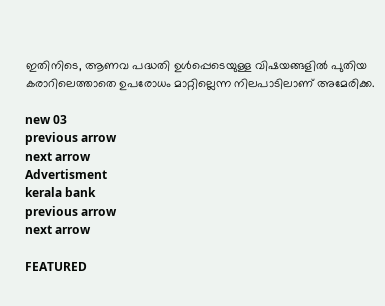ഇതിനിടെ, ആണവ പദ്ധതി ഉൾപ്പെടെയുള്ള വിഷയങ്ങളിൽ പുതിയ കരാറിലെത്താതെ ഉപരോധം മാറ്റില്ലെന്ന നിലപാടിലാണ് അമേരിക്ക.

new 03
previous arrow
next arrow
Advertisment
kerala bank
previous arrow
next arrow

FEATURED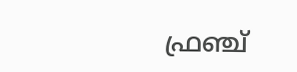ഫ്രഞ്ച്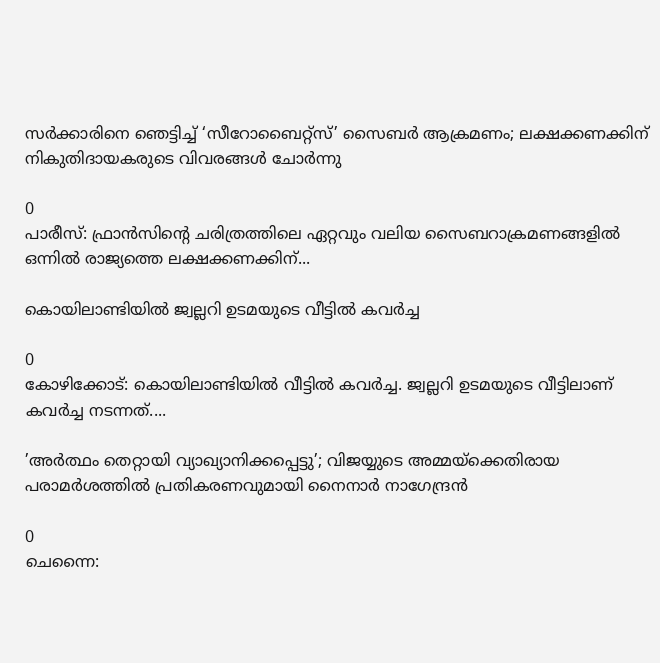സർക്കാരിനെ ഞെട്ടിച്ച് ‘സീറോബൈറ്റ്സ്’ സൈബർ ആക്രമണം; ലക്ഷക്കണക്കിന് നികുതിദായകരുടെ വിവരങ്ങൾ ചോർന്നു

0
പാരീസ്: ഫ്രാൻസിന്റെ ചരിത്രത്തിലെ ഏറ്റവും വലിയ സൈബറാക്രമണങ്ങളിൽ ഒന്നിൽ രാജ്യത്തെ ലക്ഷക്കണക്കിന്...

കൊയിലാണ്ടിയിൽ ജ്വല്ലറി ഉടമയുടെ വീട്ടിൽ കവർച്ച

0
കോഴിക്കോട്: കൊയിലാണ്ടിയിൽ വീട്ടിൽ കവർച്ച. ജ്വല്ലറി ഉടമയുടെ വീട്ടിലാണ് കവർച്ച നടന്നത്....

’അർത്ഥം തെറ്റായി വ്യാഖ്യാനിക്കപ്പെട്ടു’; വിജയ്യുടെ അമ്മയ്ക്കെതിരായ പരാമർശത്തിൽ പ്രതികരണവുമായി നൈനാർ നാഗേന്ദ്രൻ

0
ചെന്നൈ: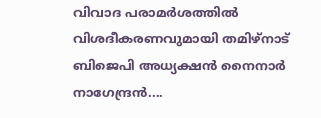വിവാദ പരാമർശത്തിൽ വിശദീകരണവുമായി തമിഴ്നാട് ബിജെപി അധ്യക്ഷൻ നൈനാർ നാഗേന്ദ്രൻ....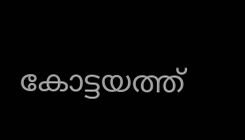കോട്ടയത്ത്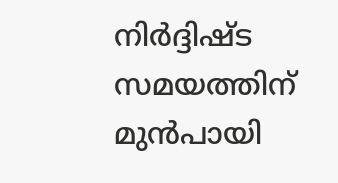നിർദ്ദിഷ്ട സമയത്തിന് മുൻപായി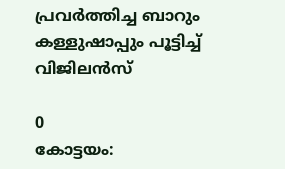പ്രവർത്തിച്ച ബാറും കള്ളുഷാപ്പും പൂട്ടിച്ച് വിജിലൻസ്

0
കോട്ടയം: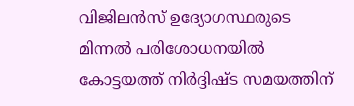വിജിലൻസ് ഉദ്യോഗസ്ഥരുടെ മിന്നൽ പരിശോധനയിൽ കോട്ടയത്ത് നിർദ്ദിഷ്ട സമയത്തിന്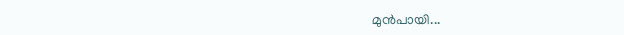മുൻപായി...